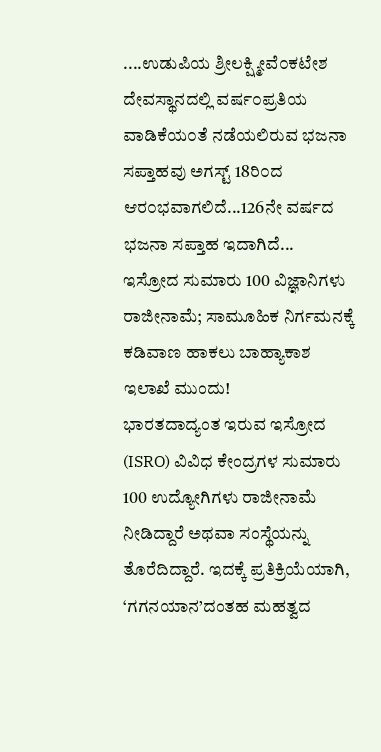....ಉಡುಪಿಯ ಶ್ರೀಲಕ್ಷ್ಮೀವೆ೦ಕಟೇಶ ದೇವಸ್ಥಾನದಲ್ಲಿ ವರ್ಷ೦ಪ್ರತಿಯ ವಾಡಿಕೆಯ೦ತೆ ನಡೆಯಲಿರುವ ಭಜನಾ ಸಪ್ತಾಹವು ಅಗಸ್ಟ್ 18ರಿ೦ದ ಆರ೦ಭವಾಗಲಿದೆ...126ನೇ ವರ್ಷದ ಭಜನಾ ಸಪ್ತಾಹ ಇದಾಗಿದೆ...
ಇಸ್ರೋದ ಸುಮಾರು 100 ವಿಜ್ಞಾನಿಗಳು ರಾಜೀನಾಮೆ; ಸಾಮೂಹಿಕ ನಿರ್ಗಮನಕ್ಕೆ ಕಡಿವಾಣ ಹಾಕಲು ಬಾಹ್ಯಾಕಾಶ ಇಲಾಖೆ ಮುಂದು!
ಭಾರತದಾದ್ಯಂತ ಇರುವ ಇಸ್ರೋದ (ISRO) ವಿವಿಧ ಕೇಂದ್ರಗಳ ಸುಮಾರು 100 ಉದ್ಯೋಗಿಗಳು ರಾಜೀನಾಮೆ ನೀಡಿದ್ದಾರೆ ಅಥವಾ ಸಂಸ್ಥೆಯನ್ನು ತೊರೆದಿದ್ದಾರೆ. ಇದಕ್ಕೆ ಪ್ರತಿಕ್ರಿಯೆಯಾಗಿ, ‘ಗಗನಯಾನ’ದಂತಹ ಮಹತ್ವದ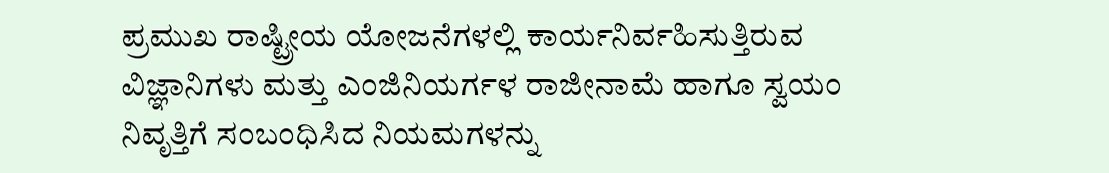ಪ್ರಮುಖ ರಾಷ್ಟ್ರೀಯ ಯೋಜನೆಗಳಲ್ಲಿ ಕಾರ್ಯನಿರ್ವಹಿಸುತ್ತಿರುವ ವಿಜ್ಞಾನಿಗಳು ಮತ್ತು ಎಂಜಿನಿಯರ್ಗಳ ರಾಜೀನಾಮೆ ಹಾಗೂ ಸ್ವಯಂ ನಿವೃತ್ತಿಗೆ ಸಂಬಂಧಿಸಿದ ನಿಯಮಗಳನ್ನು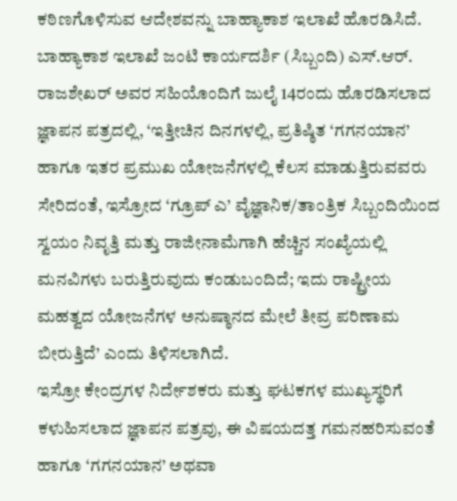ಕಠಿಣಗೊಳಿಸುವ ಆದೇಶವನ್ನು ಬಾಹ್ಯಾಕಾಶ ಇಲಾಖೆ ಹೊರಡಿಸಿದೆ.
ಬಾಹ್ಯಾಕಾಶ ಇಲಾಖೆ ಜಂಟಿ ಕಾರ್ಯದರ್ಶಿ (ಸಿಬ್ಬಂದಿ) ಎಸ್.ಆರ್. ರಾಜಶೇಖರ್ ಅವರ ಸಹಿಯೊಂದಿಗೆ ಜುಲೈ 14ರಂದು ಹೊರಡಿಸಲಾದ ಜ್ಞಾಪನ ಪತ್ರದಲ್ಲಿ, ‘ಇತ್ತೀಚಿನ ದಿನಗಳಲ್ಲಿ, ಪ್ರತಿಷ್ಠಿತ ‘ಗಗನಯಾನ’ ಹಾಗೂ ಇತರ ಪ್ರಮುಖ ಯೋಜನೆಗಳಲ್ಲಿ ಕೆಲಸ ಮಾಡುತ್ತಿರುವವರು ಸೇರಿದಂತೆ, ಇಸ್ರೋದ ‘ಗ್ರೂಪ್ ಎ’ ವೈಜ್ಞಾನಿಕ/ತಾಂತ್ರಿಕ ಸಿಬ್ಬಂದಿಯಿಂದ ಸ್ವಯಂ ನಿವೃತ್ತಿ ಮತ್ತು ರಾಜೀನಾಮೆಗಾಗಿ ಹೆಚ್ಚಿನ ಸಂಖ್ಯೆಯಲ್ಲಿ ಮನವಿಗಳು ಬರುತ್ತಿರುವುದು ಕಂಡುಬಂದಿದೆ; ಇದು ರಾಷ್ಟ್ರೀಯ ಮಹತ್ವದ ಯೋಜನೆಗಳ ಅನುಷ್ಠಾನದ ಮೇಲೆ ತೀವ್ರ ಪರಿಣಾಮ ಬೀರುತ್ತಿದೆ’ ಎಂದು ತಿಳಿಸಲಾಗಿದೆ.
ಇಸ್ರೋ ಕೇಂದ್ರಗಳ ನಿರ್ದೇಶಕರು ಮತ್ತು ಘಟಕಗಳ ಮುಖ್ಯಸ್ಥರಿಗೆ ಕಳುಹಿಸಲಾದ ಜ್ಞಾಪನ ಪತ್ರವು, ಈ ವಿಷಯದತ್ತ ಗಮನಹರಿಸುವಂತೆ ಹಾಗೂ ‘ಗಗನಯಾನ’ ಅಥವಾ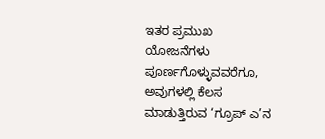ಇತರ ಪ್ರಮುಖ ಯೋಜನೆಗಳು ಪೂರ್ಣಗೊಳ್ಳುವವರೆಗೂ, ಅವುಗಳಲ್ಲಿ ಕೆಲಸ ಮಾಡುತ್ತಿರುವ ‘ಗ್ರೂಪ್ ಎ’ನ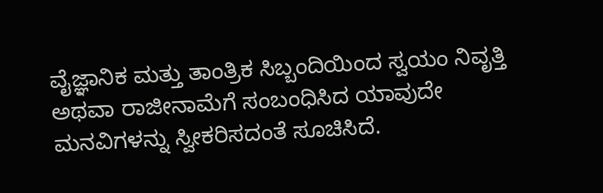ವೈಜ್ಞಾನಿಕ ಮತ್ತು ತಾಂತ್ರಿಕ ಸಿಬ್ಬಂದಿಯಿಂದ ಸ್ವಯಂ ನಿವೃತ್ತಿ ಅಥವಾ ರಾಜೀನಾಮೆಗೆ ಸಂಬಂಧಿಸಿದ ಯಾವುದೇ ಮನವಿಗಳನ್ನು ಸ್ವೀಕರಿಸದಂತೆ ಸೂಚಿಸಿದೆ.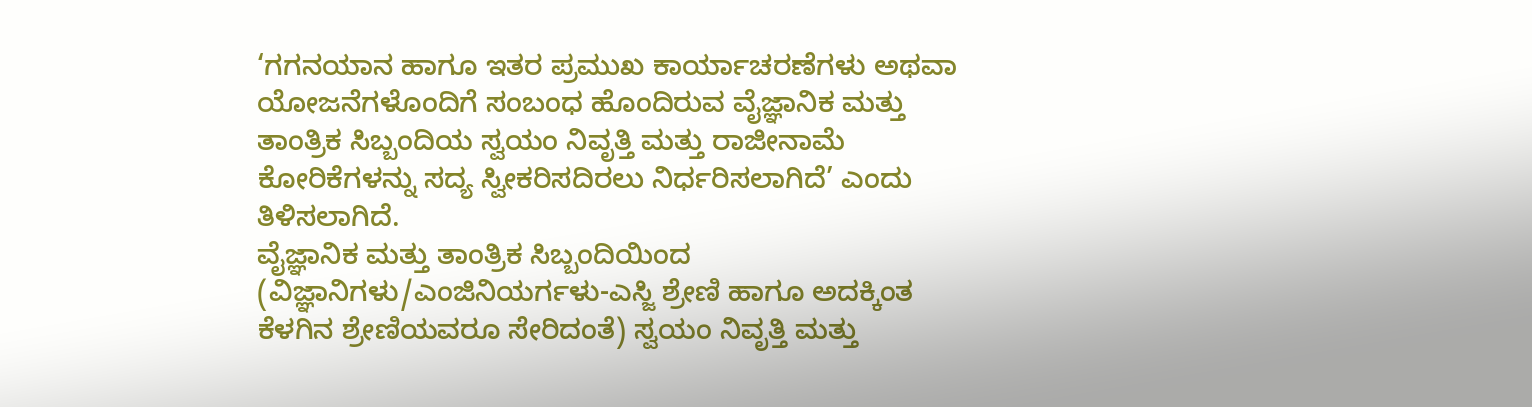‘ಗಗನಯಾನ ಹಾಗೂ ಇತರ ಪ್ರಮುಖ ಕಾರ್ಯಾಚರಣೆಗಳು ಅಥವಾ ಯೋಜನೆಗಳೊಂದಿಗೆ ಸಂಬಂಧ ಹೊಂದಿರುವ ವೈಜ್ಞಾನಿಕ ಮತ್ತು ತಾಂತ್ರಿಕ ಸಿಬ್ಬಂದಿಯ ಸ್ವಯಂ ನಿವೃತ್ತಿ ಮತ್ತು ರಾಜೀನಾಮೆ ಕೋರಿಕೆಗಳನ್ನು ಸದ್ಯ ಸ್ವೀಕರಿಸದಿರಲು ನಿರ್ಧರಿಸಲಾಗಿದೆ’ ಎಂದು ತಿಳಿಸಲಾಗಿದೆ.
ವೈಜ್ಞಾನಿಕ ಮತ್ತು ತಾಂತ್ರಿಕ ಸಿಬ್ಬಂದಿಯಿಂದ (ವಿಜ್ಞಾನಿಗಳು/ಎಂಜಿನಿಯರ್ಗಳು-ಎಸ್ಜಿ ಶ್ರೇಣಿ ಹಾಗೂ ಅದಕ್ಕಿಂತ ಕೆಳಗಿನ ಶ್ರೇಣಿಯವರೂ ಸೇರಿದಂತೆ) ಸ್ವಯಂ ನಿವೃತ್ತಿ ಮತ್ತು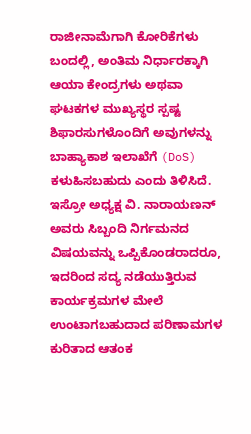ರಾಜೀನಾಮೆಗಾಗಿ ಕೋರಿಕೆಗಳು ಬಂದಲ್ಲಿ, ಅಂತಿಮ ನಿರ್ಧಾರಕ್ಕಾಗಿ ಆಯಾ ಕೇಂದ್ರಗಳು ಅಥವಾ ಘಟಕಗಳ ಮುಖ್ಯಸ್ಥರ ಸ್ಪಷ್ಟ ಶಿಫಾರಸುಗಳೊಂದಿಗೆ ಅವುಗಳನ್ನು ಬಾಹ್ಯಾಕಾಶ ಇಲಾಖೆಗೆ (DoS) ಕಳುಹಿಸಬಹುದು ಎಂದು ತಿಳಿಸಿದೆ.
ಇಸ್ರೋ ಅಧ್ಯಕ್ಷ ವಿ. ನಾರಾಯಣನ್ ಅವರು ಸಿಬ್ಬಂದಿ ನಿರ್ಗಮನದ ವಿಷಯವನ್ನು ಒಪ್ಪಿಕೊಂಡರಾದರೂ, ಇದರಿಂದ ಸದ್ಯ ನಡೆಯುತ್ತಿರುವ ಕಾರ್ಯಕ್ರಮಗಳ ಮೇಲೆ ಉಂಟಾಗಬಹುದಾದ ಪರಿಣಾಮಗಳ ಕುರಿತಾದ ಆತಂಕ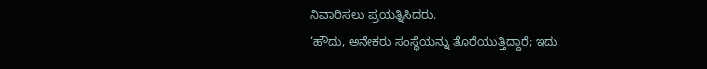ನಿವಾರಿಸಲು ಪ್ರಯತ್ನಿಸಿದರು.
‘ಹೌದು, ಅನೇಕರು ಸಂಸ್ಥೆಯನ್ನು ತೊರೆಯುತ್ತಿದ್ದಾರೆ; ಇದು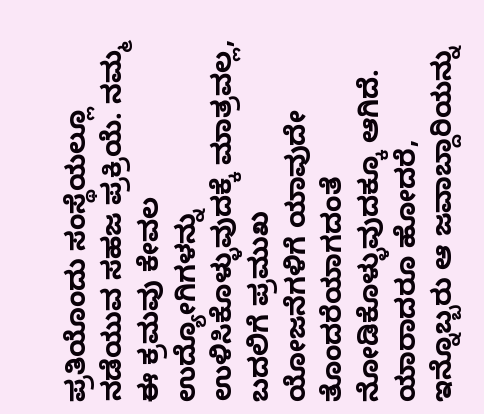ಪ್ರತಿಯೊಂದು ಸಂಸ್ಥೆಯಲ್ಲೂ ನಡೆಯುವ ಸಹಜ ಪ್ರಕ್ರಿಯೆ. ನಮ್ಮ ಈ ಕ್ರಮವು ಕೇವಲ ಉದ್ಯೋಗಿಗಳನ್ನು ಉಳಿಸಿಕೊಳ್ಳುವುದಕ್ಕೆ ಮಾತ್ರವಲ್ಲ, ಬದಲಿಗೆ ಪ್ರಮುಖ ಯೋಜನೆಗಳಿಗೆ ಯಾವುದೇ ತೊಂದರೆಯಾಗದಂತೆ ನೋಡಿಕೊಳ್ಳುವುದಕ್ಕೂ ಆಗಿದೆ. ಯಾರಾದರೂ ಹೋದರೆ, ಇನ್ನೊಬ್ಬರು ಆ ಜವಾಬ್ದಾರಿಯನ್ನು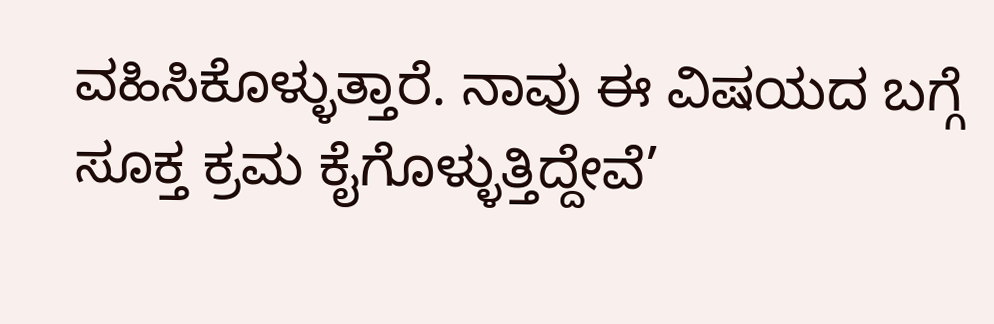ವಹಿಸಿಕೊಳ್ಳುತ್ತಾರೆ. ನಾವು ಈ ವಿಷಯದ ಬಗ್ಗೆ ಸೂಕ್ತ ಕ್ರಮ ಕೈಗೊಳ್ಳುತ್ತಿದ್ದೇವೆ’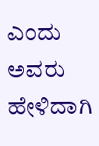ಎಂದು ಅವರು ಹೇಳಿದಾಗಿ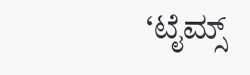‘ಟೈಮ್ಸ್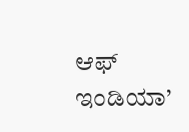ಆಫ್ ಇಂಡಿಯಾ’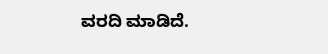ವರದಿ ಮಾಡಿದೆ.